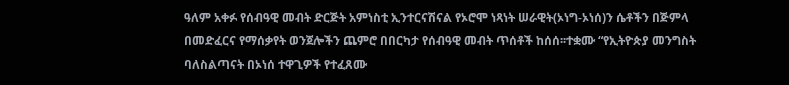ዓለም አቀፉ የሰብዓዊ መብት ድርጅት አምነስቲ ኢንተርናሽናል የኦሮሞ ነጻነት ሠራዊት(ኦነግ-ኦነሰ)ን ሴቶችን በጅምላ በመድፈርና የማሰቃየት ወንጀሎችን ጨምሮ በበርካታ የሰብዓዊ መብት ጥሰቶች ከሰሰ፡፡ተቋሙ “የኢትዮጵያ መንግስት ባለስልጣናት በኦነሰ ተዋጊዎች የተፈጸሙ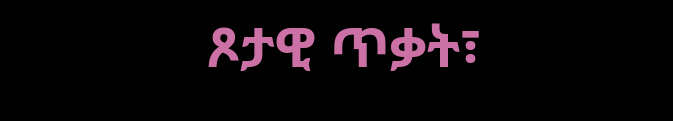ጾታዊ ጥቃት፣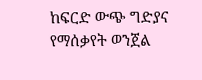ከፍርድ ውጭ ግድያና የማሰቃየት ወንጀል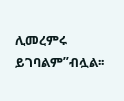ሊመረምሩ ይገባልም”ብሏል፡፡